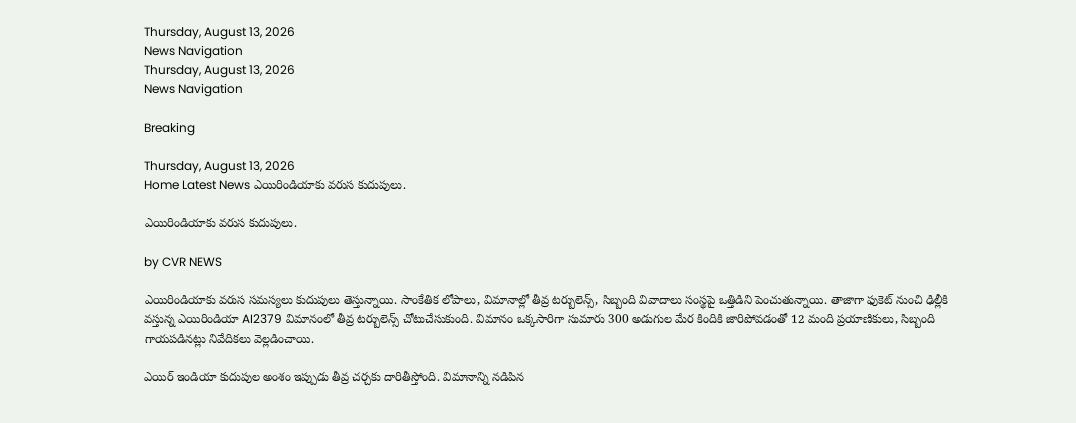Thursday, August 13, 2026
News Navigation
Thursday, August 13, 2026
News Navigation

Breaking

Thursday, August 13, 2026
Home Latest News ఎయిరిండియాకు వరుస కుదుపులు.

ఎయిరిండియాకు వరుస కుదుపులు.

by CVR NEWS

ఎయిరిండియాకు వరుస సమస్యలు కుదుపులు తెస్తున్నాయి. సాంకేతిక లోపాలు, విమానాల్లో తీవ్ర టర్బులెన్స్‌, సిబ్బంది వివాదాలు సంస్థపై ఒత్తిడిని పెంచుతున్నాయి. తాజాగా ఫుకెట్‌ నుంచి ఢిల్లీకి వస్తున్న ఎయిరిండియా AI2379 విమానంలో తీవ్ర టర్బులెన్స్‌ చోటుచేసుకుంది. విమానం ఒక్కసారిగా సుమారు 300 అడుగుల మేర కిందికి జారిపోవడంతో 12 మంది ప్రయాణికులు, సిబ్బంది గాయపడినట్లు నివేదికలు వెల్లడించాయి.

ఎయిర్ ఇండియా కుదుపుల అంశం ఇప్పుడు తీవ్ర చర్చకు దారితీస్తోంది. విమానాన్ని నడిపిన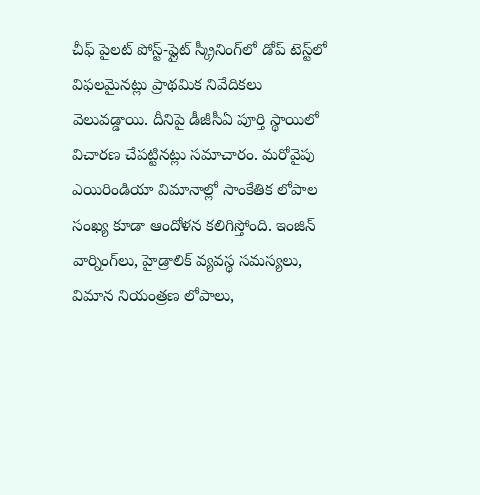చీఫ్‌ పైలట్‌ పోస్ట్‌-ఫ్లైట్‌ స్క్రీనింగ్‌లో డోప్‌ టెస్ట్‌లో విఫలమైనట్లు ప్రాథమిక నివేదికలు వెలువడ్డాయి. దీనిపై డీజీసీఏ పూర్తి స్థాయిలో విచారణ చేపట్టినట్లు సమాచారం. మరోవైపు ఎయిరిండియా విమానాల్లో సాంకేతిక లోపాల సంఖ్య కూడా ఆందోళన కలిగిస్తోంది. ఇంజిన్‌ వార్నింగ్‌లు, హైడ్రాలిక్‌ వ్యవస్థ సమస్యలు, విమాన నియంత్రణ లోపాలు,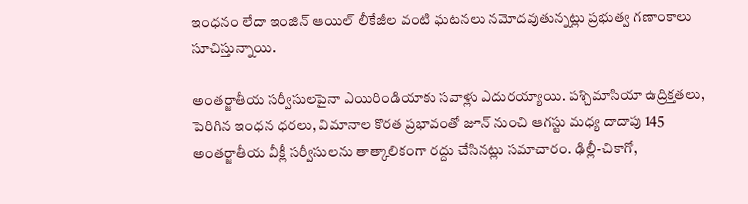ఇంధనం లేదా ఇంజిన్‌ ఆయిల్‌ లీకేజీల వంటి ఘటనలు నమోదవుతున్నట్లు ప్రభుత్వ గణాంకాలు సూచిస్తున్నాయి.

అంతర్జాతీయ సర్వీసులపైనా ఎయిరిండియాకు సవాళ్లు ఎదురయ్యాయి. పశ్చిమాసియా ఉద్రిక్తతలు, పెరిగిన ఇంధన ధరలు, విమానాల కొరత ప్రభావంతో జూన్‌ నుంచి ఆగస్టు మధ్య దాదాపు 145 అంతర్జాతీయ వీక్లీ సర్వీసులను తాత్కాలికంగా రద్దు చేసినట్లు సమాచారం. ఢిల్లీ-చికాగో,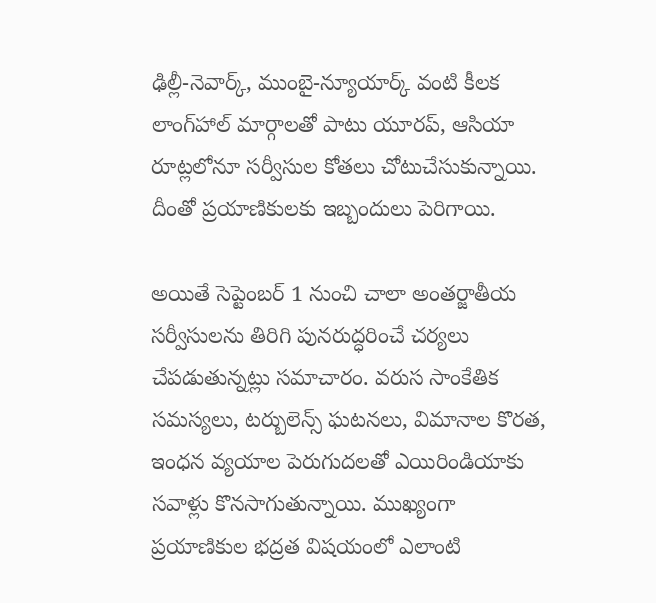ఢిల్లీ-నెవార్క్‌, ముంబై-న్యూయార్క్‌ వంటి కీలక లాంగ్‌హాల్‌ మార్గాలతో పాటు యూరప్‌, ఆసియా రూట్లలోనూ సర్వీసుల కోతలు చోటుచేసుకున్నాయి. దీంతో ప్రయాణికులకు ఇబ్బందులు పెరిగాయి.

అయితే సెప్టెంబర్‌ 1 నుంచి చాలా అంతర్జాతీయ సర్వీసులను తిరిగి పునరుద్ధరించే చర్యలు చేపడుతున్నట్లు సమాచారం. వరుస సాంకేతిక సమస్యలు, టర్బులెన్స్‌ ఘటనలు, విమానాల కొరత, ఇంధన వ్యయాల పెరుగుదలతో ఎయిరిండియాకు సవాళ్లు కొనసాగుతున్నాయి. ముఖ్యంగా ప్రయాణికుల భద్రత విషయంలో ఎలాంటి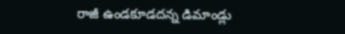రాజీ ఉండకూడదన్న డిమాండ్లు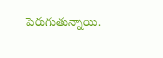పెరుగుతున్నాయి.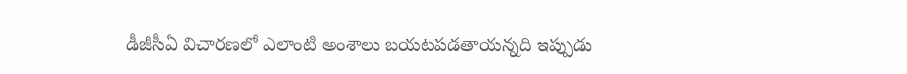డీజీసీఏ విచారణలో ఎలాంటి అంశాలు బయటపడతాయన్నది ఇప్పుడు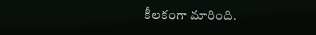కీలకంగా మారింది.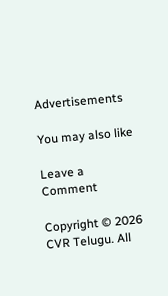Advertisements

You may also like

Leave a Comment

Copyright © 2026 CVR Telugu. All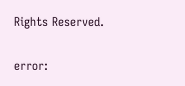Rights Reserved.

error: